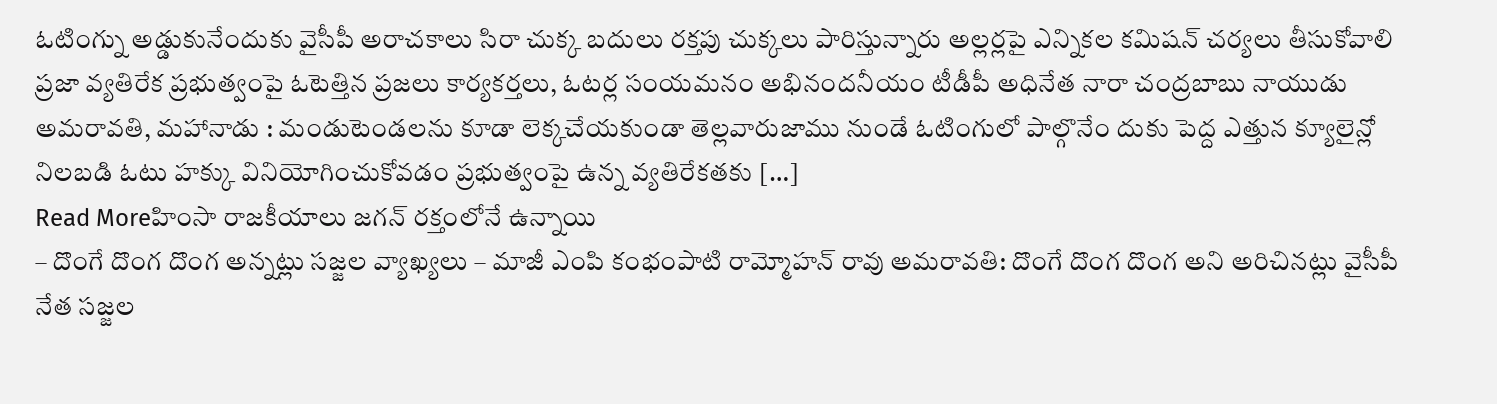ఓటింగ్ను అడ్డుకునేందుకు వైసీపీ అరాచకాలు సిరా చుక్క బదులు రక్తపు చుక్కలు పారిస్తున్నారు అల్లర్లపై ఎన్నికల కమిషన్ చర్యలు తీసుకోవాలి ప్రజా వ్యతిరేక ప్రభుత్వంపై ఓటెత్తిన ప్రజలు కార్యకర్తలు, ఓటర్ల సంయమనం అభినందనీయం టీడీపీ అధినేత నారా చంద్రబాబు నాయుడు అమరావతి, మహానాడు : మండుటెండలను కూడా లెక్కచేయకుండా తెల్లవారుజాము నుండే ఓటింగులో పాల్గొనేం దుకు పెద్ద ఎత్తున క్యూలైన్లో నిలబడి ఓటు హక్కు వినియోగించుకోవడం ప్రభుత్వంపై ఉన్న వ్యతిరేకతకు […]
Read Moreహింసా రాజకీయాలు జగన్ రక్తంలోనే ఉన్నాయి
– దొంగే దొంగ దొంగ అన్నట్లు సజ్జల వ్యాఖ్యలు – మాజీ ఎంపి కంభంపాటి రామ్మోహన్ రావు అమరావతి: దొంగే దొంగ దొంగ అని అరిచినట్లు వైసీపీ నేత సజ్జల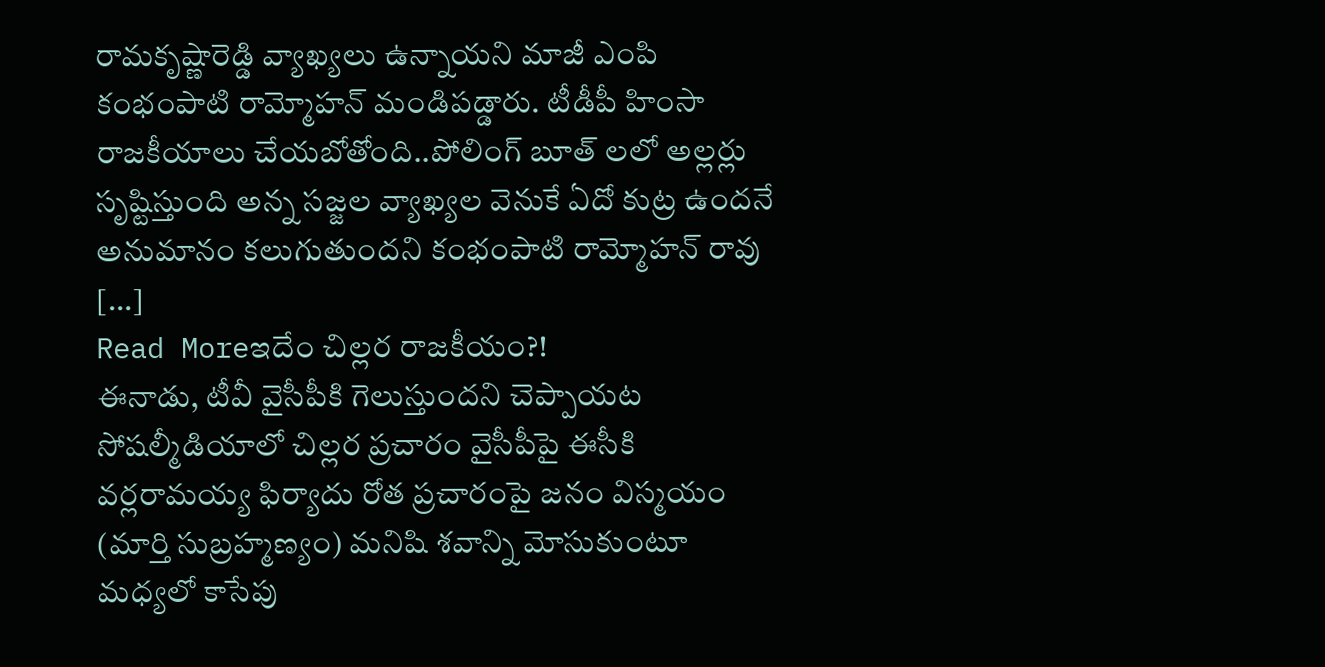రామకృష్ణారెడ్డి వ్యాఖ్యలు ఉన్నాయని మాజీ ఎంపి కంభంపాటి రామ్మోహన్ మండిపడ్డారు. టీడీపీ హింసా రాజకీయాలు చేయబోతోంది..పోలింగ్ బూత్ లలో అల్లర్లు సృష్టిస్తుంది అన్న సజ్జల వ్యాఖ్యల వెనుకే ఏదో కుట్ర ఉందనే అనుమానం కలుగుతుందని కంభంపాటి రామ్మోహన్ రావు […]
Read Moreఇదేం చిల్లర రాజకీయం?!
ఈనాడు, టీవీ వైసీపీకి గెలుస్తుందని చెప్పాయట సోషల్మీడియాలో చిల్లర ప్రచారం వైసీపీపై ఈసీకి వర్లరామయ్య ఫిర్యాదు రోత ప్రచారంపై జనం విస్మయం (మార్తి సుబ్రహ్మణ్యం) మనిషి శవాన్ని మోసుకుంటూ మధ్యలో కాసేపు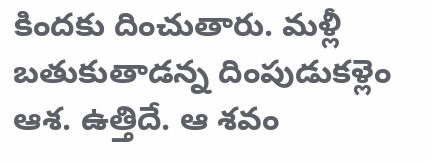కిందకు దించుతారు. మళ్లీ బతుకుతాడన్న దింపుడుకళ్లెం ఆశ. ఉత్తిదే. ఆ శవం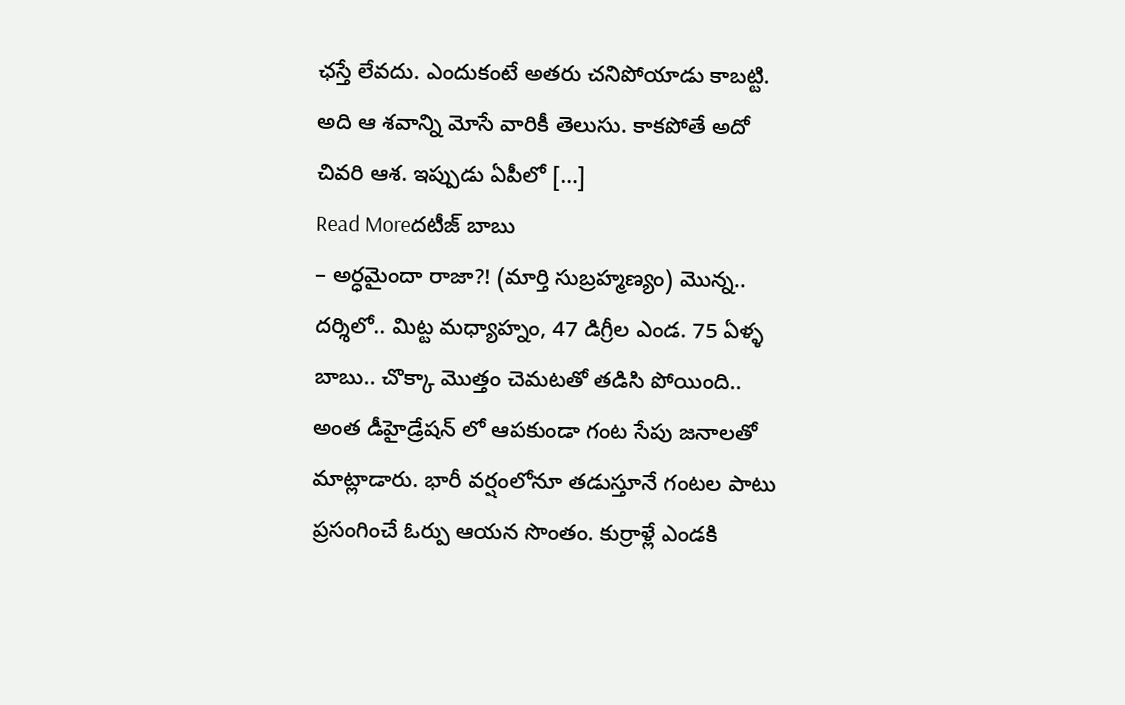ఛస్తే లేవదు. ఎందుకంటే అతరు చనిపోయాడు కాబట్టి. అది ఆ శవాన్ని మోసే వారికీ తెలుసు. కాకపోతే అదో చివరి ఆశ. ఇప్పుడు ఏపీలో […]
Read Moreదటీజ్ బాబు
– అర్ధమైందా రాజా?! (మార్తి సుబ్రహ్మణ్యం) మొన్న.. దర్శిలో.. మిట్ట మధ్యాహ్నం, 47 డిగ్రీల ఎండ. 75 ఏళ్ళ బాబు.. చొక్కా మొత్తం చెమటతో తడిసి పోయింది.. అంత డీహైడ్రేషన్ లో ఆపకుండా గంట సేపు జనాలతో మాట్లాడారు. భారీ వర్షంలోనూ తడుస్తూనే గంటల పాటు ప్రసంగించే ఓర్పు ఆయన సొంతం. కుర్రాళ్లే ఎండకి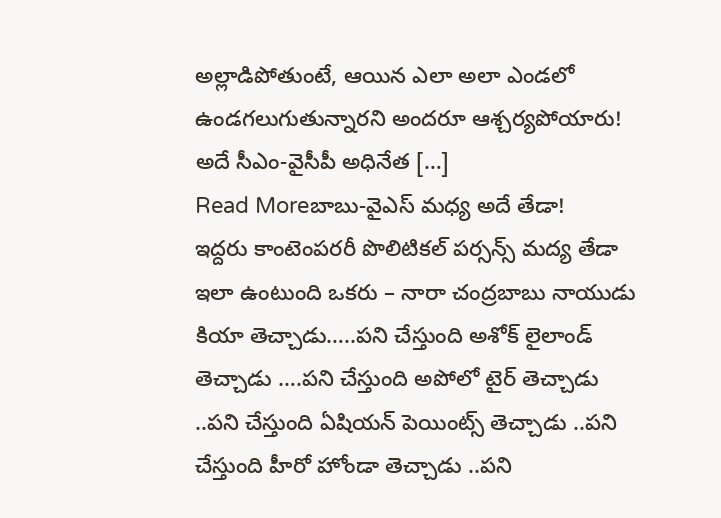అల్లాడిపోతుంటే, ఆయిన ఎలా అలా ఎండలో ఉండగలుగుతున్నారని అందరూ ఆశ్చర్యపోయారు! అదే సీఎం-వైసీపీ అధినేత […]
Read Moreబాబు-వైఎస్ మధ్య అదే తేడా!
ఇద్దరు కాంటెంపరరీ పొలిటికల్ పర్సన్స్ మద్య తేడా ఇలా ఉంటుంది ఒకరు – నారా చంద్రబాబు నాయుడు కియా తెచ్చాడు…..పని చేస్తుంది అశోక్ లైలాండ్ తెచ్చాడు ….పని చేస్తుంది అపోలో టైర్ తెచ్చాడు ..పని చేస్తుంది ఏషియన్ పెయింట్స్ తెచ్చాడు ..పని చేస్తుంది హీరో హోండా తెచ్చాడు ..పని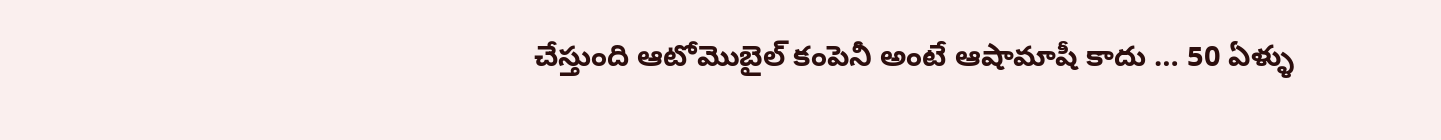చేస్తుంది ఆటోమొబైల్ కంపెనీ అంటే ఆషామాషీ కాదు … 50 ఏళ్ళు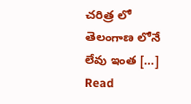చరిత్ర లో తెలంగాణ లోనే లేవు ఇంత […]
Read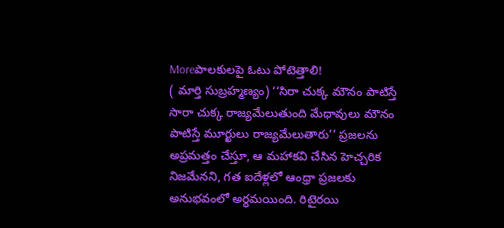Moreపాలకులపై ఓటు పోటెత్తాలి!
( మార్తి సుబ్రహ్మణ్యం) ‘‘సిరా చుక్క మౌనం పాటిస్తే సారా చుక్క రాజ్యమేలుతుంది మేధావులు మౌనం పాటిస్తే మూర్ఖులు రాజ్యమేలుతారు’’ ప్రజలను అప్రమత్తం చేస్తూ, ఆ మహాకవి చేసిన హెచ్చరిక నిజమేనని, గత ఐదేళ్లలో ఆంధ్రా ప్రజలకు అనుభవంలో అర్ధమయింది. రిటైరయి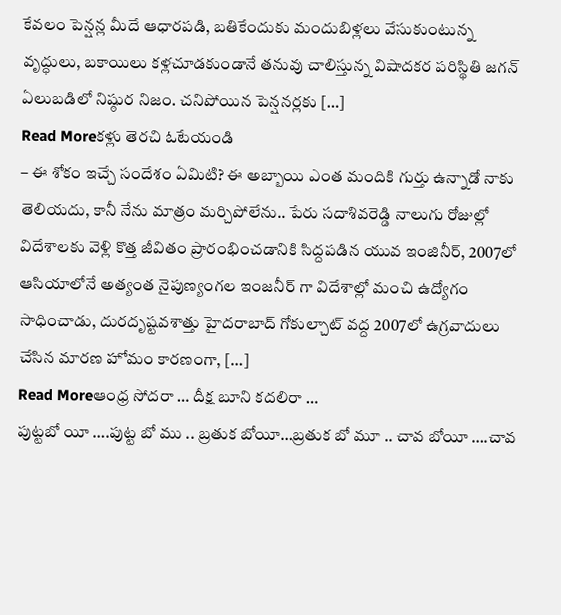కేవలం పెన్షన్ల మీదే ఆధారపడి, బతికేందుకు మందుబిళ్లలు వేసుకుంటున్న వృద్ధులు, బకాయిలు కళ్లచూడకుండానే తనువు చాలిస్తున్న విషాదకర పరిస్థితి జగన్ ఏలుబడిలో నిష్ఠుర నిజం. చనిపోయిన పెన్షనర్లకు […]
Read Moreకళ్లు తెరచి ఓటేయండి
– ఈ శోకం ఇచ్చే సందేశం ఏమిటి? ఈ అబ్బాయి ఎంత మందికి గుర్తు ఉన్నాడో నాకు తెలియదు, కానీ నేను మాత్రం మర్చిపోలేను.. పేరు సదాశివరెడ్డి నాలుగు రోజుల్లో విదేశాలకు వెళ్లి కొత్త జీవితం ప్రారంభించడానికి సిద్దపడిన యువ ఇంజినీర్, 2007లో ఆసియాలోనే అత్యంత నైపుణ్యంగల ఇంజనీర్ గా విదేశాల్లో మంచి ఉద్యోగం సాధించాడు, దురదృష్టవశాత్తు హైదరాబాద్ గోకుల్చాట్ వద్ద 2007లో ఉగ్రవాదులు చేసిన మారణ హోమం కారణంగా, […]
Read Moreఆంధ్ర సోదరా … దీక్ష బూని కదలిరా …
పుట్టబో యీ ….పుట్ట బో ము .. బ్రతుక బోయీ…బ్రతుక బో మూ .. చావ బోయీ ….చావ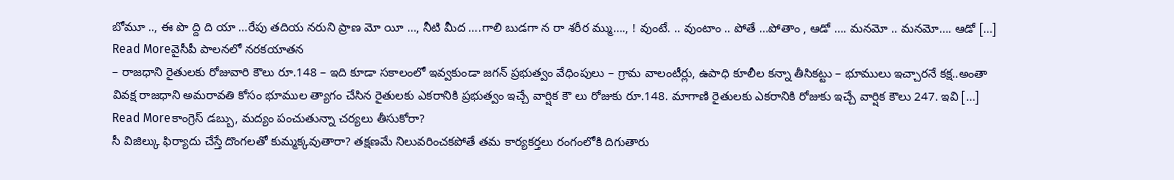బోమూ .., ఈ పొ ద్ది ది యా …రేపు తదియ నరుని ప్రాణ మో యీ …, నీటి మీద ….గాలి బుడగా న రా శరీర మ్ము…., ! వుంటే. .. వుంటాం .. పోతే …పోతాం , ఆడో …. మనమో .. మనమో…. ఆడో […]
Read Moreవైసీపీ పాలనలో నరకయాతన
– రాజధాని రైతులకు రోజువారి కౌలు రూ.148 – ఇది కూడా సకాలంలో ఇవ్వకుండా జగన్ ప్రభుత్వం వేధింపులు – గ్రామ వాలంటీర్లు, ఉపాధి కూలీల కన్నా తీసికట్టు – భూములు ఇచ్చారనే కక్ష..అంతా వివక్ష రాజధాని అమరావతి కోసం భూముల త్యాగం చేసిన రైతులకు ఎకరానికి ప్రభుత్వం ఇచ్చే వార్షిక కౌ లు రోజుకు రూ.148. మాగాణి రైతులకు ఎకరానికి రోజుకు ఇచ్చే వార్షిక కౌలు 247. ఇవి […]
Read Moreకాంగ్రెస్ డబ్బు, మద్యం పంచుతున్నా చర్యలు తీసుకోరా?
సీ విజిల్కు ఫిర్యాదు చేస్తే దొంగలతో కుమ్మక్కవుతారా? తక్షణమే నిలువరించకపోతే తమ కార్యకర్తలు రంగంలోకి దిగుతారు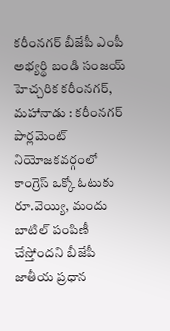కరీంనగర్ బీజేపీ ఎంపీ అభ్యర్థి బండి సంజయ్ హెచ్చరిక కరీంనగర్, మహానాడు : కరీంనగర్ పార్లమెంట్ నియోజకవర్గంలో కాంగ్రెస్ ఒక్కో ఓటుకు రూ.వెయ్యి, మందు బాటిల్ పంపిణీ చేస్తోందని బీజేపీ జాతీయ ప్రధాన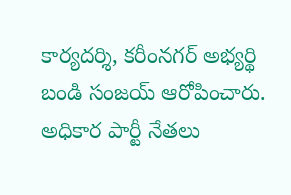కార్యదర్శి, కరీంనగర్ అభ్యర్థి బండి సంజయ్ ఆరోపించారు. అధికార పార్టీ నేతలు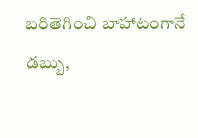బరితెగించి బాహాటంగానే డబ్బు,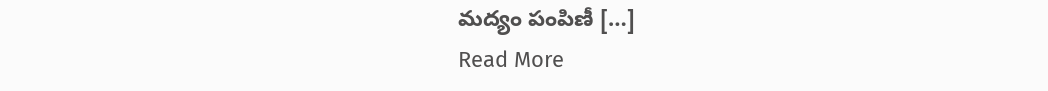మద్యం పంపిణీ […]
Read More